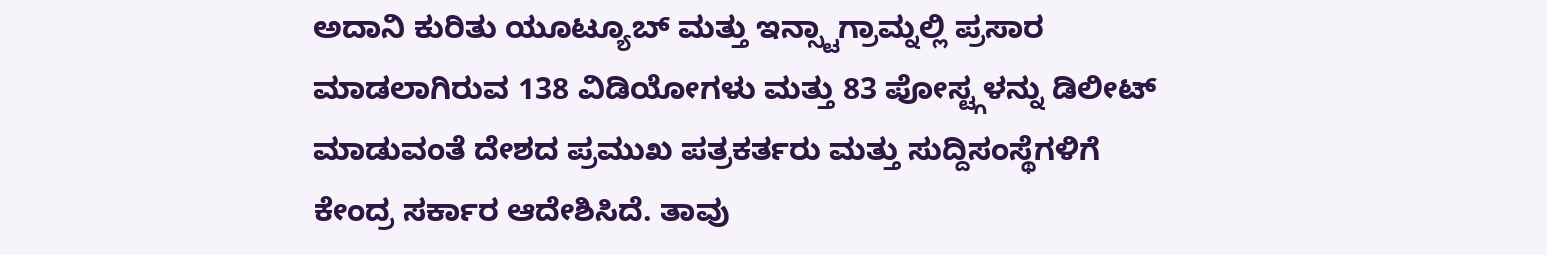ಅದಾನಿ ಕುರಿತು ಯೂಟ್ಯೂಬ್ ಮತ್ತು ಇನ್ಸ್ಟಾಗ್ರಾಮ್ನಲ್ಲಿ ಪ್ರಸಾರ ಮಾಡಲಾಗಿರುವ 138 ವಿಡಿಯೋಗಳು ಮತ್ತು 83 ಪೋಸ್ಟ್ಗಳನ್ನು ಡಿಲೀಟ್ ಮಾಡುವಂತೆ ದೇಶದ ಪ್ರಮುಖ ಪತ್ರಕರ್ತರು ಮತ್ತು ಸುದ್ದಿಸಂಸ್ಥೆಗಳಿಗೆ ಕೇಂದ್ರ ಸರ್ಕಾರ ಆದೇಶಿಸಿದೆ. ತಾವು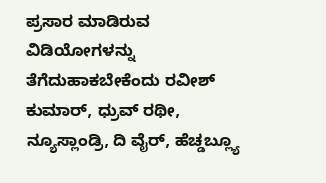ಪ್ರಸಾರ ಮಾಡಿರುವ ವಿಡಿಯೋಗಳನ್ನು ತೆಗೆದುಹಾಕಬೇಕೆಂದು ರವೀಶ್ ಕುಮಾರ್, ಧ್ರುವ್ ರಥೀ, ನ್ಯೂಸ್ಲಾಂಡ್ರಿ, ದಿ ವೈರ್, ಹೆಚ್ಡಬ್ಲ್ಯೂ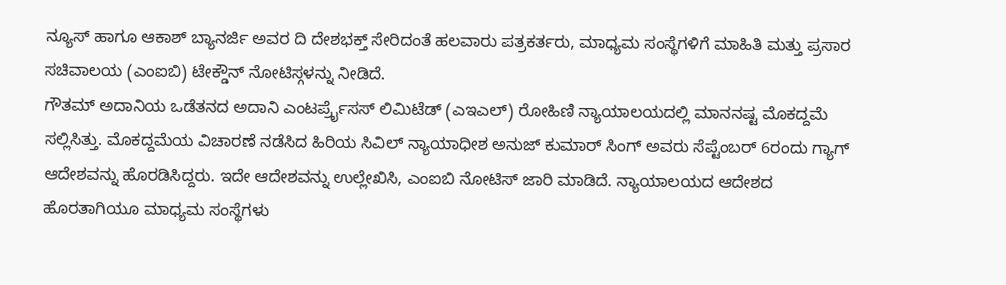ನ್ಯೂಸ್ ಹಾಗೂ ಆಕಾಶ್ ಬ್ಯಾನರ್ಜಿ ಅವರ ದಿ ದೇಶಭಕ್ತ್ ಸೇರಿದಂತೆ ಹಲವಾರು ಪತ್ರಕರ್ತರು, ಮಾಧ್ಯಮ ಸಂಸ್ಥೆಗಳಿಗೆ ಮಾಹಿತಿ ಮತ್ತು ಪ್ರಸಾರ ಸಚಿವಾಲಯ (ಎಂಐಬಿ) ಟೇಕ್ಡೌನ್ ನೋಟಿಸ್ಗಳನ್ನು ನೀಡಿದೆ.
ಗೌತಮ್ ಅದಾನಿಯ ಒಡೆತನದ ಅದಾನಿ ಎಂಟರ್ಪ್ರೈಸಸ್ ಲಿಮಿಟೆಡ್ (ಎಇಎಲ್) ರೋಹಿಣಿ ನ್ಯಾಯಾಲಯದಲ್ಲಿ ಮಾನನಷ್ಟ ಮೊಕದ್ದಮೆ ಸಲ್ಲಿಸಿತ್ತು. ಮೊಕದ್ದಮೆಯ ವಿಚಾರಣೆ ನಡೆಸಿದ ಹಿರಿಯ ಸಿವಿಲ್ ನ್ಯಾಯಾಧೀಶ ಅನುಜ್ ಕುಮಾರ್ ಸಿಂಗ್ ಅವರು ಸೆಪ್ಟೆಂಬರ್ 6ರಂದು ಗ್ಯಾಗ್ ಆದೇಶವನ್ನು ಹೊರಡಿಸಿದ್ದರು. ಇದೇ ಆದೇಶವನ್ನು ಉಲ್ಲೇಖಿಸಿ, ಎಂಐಬಿ ನೋಟಿಸ್ ಜಾರಿ ಮಾಡಿದೆ. ನ್ಯಾಯಾಲಯದ ಆದೇಶದ ಹೊರತಾಗಿಯೂ ಮಾಧ್ಯಮ ಸಂಸ್ಥೆಗಳು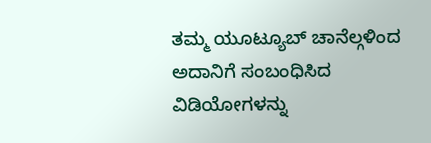ತಮ್ಮ ಯೂಟ್ಯೂಬ್ ಚಾನೆಲ್ಗಳಿಂದ ಅದಾನಿಗೆ ಸಂಬಂಧಿಸಿದ ವಿಡಿಯೋಗಳನ್ನು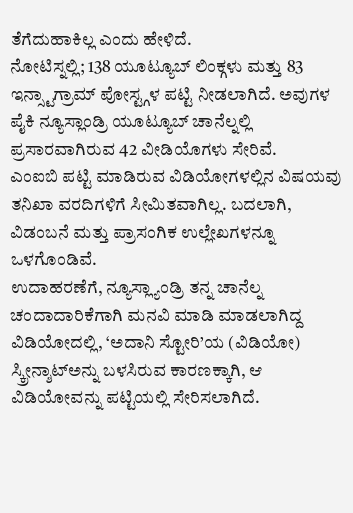ತೆಗೆದುಹಾಕಿಲ್ಲ ಎಂದು ಹೇಳಿದೆ.
ನೋಟಿಸ್ನಲ್ಲಿ; 138 ಯೂಟ್ಯೂಬ್ ಲಿಂಕ್ಗಳು ಮತ್ತು 83 ಇನ್ಸ್ಟಾಗ್ರಾಮ್ ಪೋಸ್ಟ್ಗಳ ಪಟ್ಟಿ ನೀಡಲಾಗಿದೆ. ಅವುಗಳ ಪೈಕಿ ನ್ಯೂಸ್ಲಾಂಡ್ರಿ ಯೂಟ್ಯೂಬ್ ಚಾನೆಲ್ನಲ್ಲಿ ಪ್ರಸಾರವಾಗಿರುವ 42 ವೀಡಿಯೊಗಳು ಸೇರಿವೆ.
ಎಂಐಬಿ ಪಟ್ಟಿ ಮಾಡಿರುವ ವಿಡಿಯೋಗಳಲ್ಲಿನ ವಿಷಯವು ತನಿಖಾ ವರದಿಗಳಿಗೆ ಸೀಮಿತವಾಗಿಲ್ಲ. ಬದಲಾಗಿ, ವಿಡಂಬನೆ ಮತ್ತು ಪ್ರಾಸಂಗಿಕ ಉಲ್ಲೇಖಗಳನ್ನೂ ಒಳಗೊಂಡಿವೆ.
ಉದಾಹರಣೆಗೆ, ನ್ಯೂಸ್ಲ್ಯಾಂಡ್ರಿ ತನ್ನ ಚಾನೆಲ್ನ ಚಂದಾದಾರಿಕೆಗಾಗಿ ಮನವಿ ಮಾಡಿ ಮಾಡಲಾಗಿದ್ದ ವಿಡಿಯೋದಲ್ಲಿ, ‘ಅದಾನಿ ಸ್ಟೋರಿ’ಯ (ವಿಡಿಯೋ) ಸ್ಕ್ರೀನ್ಶಾಟ್ಅನ್ನು ಬಳಸಿರುವ ಕಾರಣಕ್ಕಾಗಿ, ಆ ವಿಡಿಯೋವನ್ನು ಪಟ್ಟಿಯಲ್ಲಿ ಸೇರಿಸಲಾಗಿದೆ.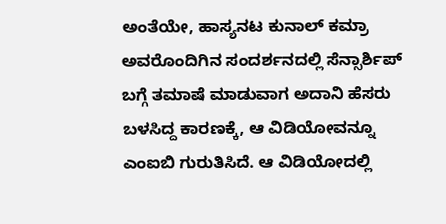ಅಂತೆಯೇ, ಹಾಸ್ಯನಟ ಕುನಾಲ್ ಕಮ್ರಾ ಅವರೊಂದಿಗಿನ ಸಂದರ್ಶನದಲ್ಲಿ ಸೆನ್ಸಾರ್ಶಿಪ್ ಬಗ್ಗೆ ತಮಾಷೆ ಮಾಡುವಾಗ ಅದಾನಿ ಹೆಸರು ಬಳಸಿದ್ದ ಕಾರಣಕ್ಕೆ, ಆ ವಿಡಿಯೋವನ್ನೂ ಎಂಐಬಿ ಗುರುತಿಸಿದೆ. ಆ ವಿಡಿಯೋದಲ್ಲಿ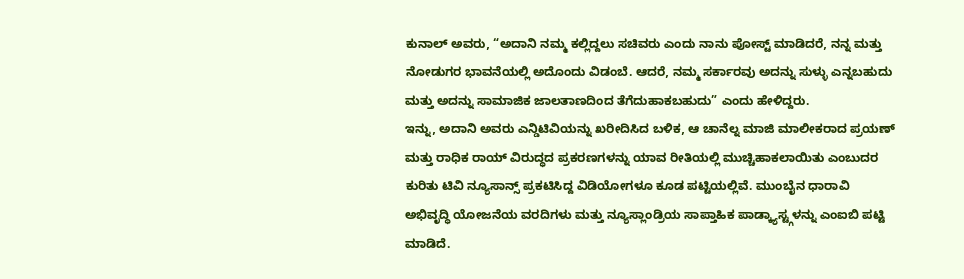ಕುನಾಲ್ ಅವರು, “ಅದಾನಿ ನಮ್ಮ ಕಲ್ಲಿದ್ದಲು ಸಚಿವರು ಎಂದು ನಾನು ಪೋಸ್ಟ್ ಮಾಡಿದರೆ, ನನ್ನ ಮತ್ತು ನೋಡುಗರ ಭಾವನೆಯಲ್ಲಿ ಅದೊಂದು ವಿಡಂಬೆ. ಆದರೆ, ನಮ್ಮ ಸರ್ಕಾರವು ಅದನ್ನು ಸುಳ್ಳು ಎನ್ನಬಹುದು ಮತ್ತು ಅದನ್ನು ಸಾಮಾಜಿಕ ಜಾಲತಾಣದಿಂದ ತೆಗೆದುಹಾಕಬಹುದು” ಎಂದು ಹೇಳಿದ್ದರು.
ಇನ್ನು, ಅದಾನಿ ಅವರು ಎನ್ಡಿಟಿವಿಯನ್ನು ಖರೀದಿಸಿದ ಬಳಿಕ, ಆ ಚಾನೆಲ್ನ ಮಾಜಿ ಮಾಲೀಕರಾದ ಪ್ರಯಣ್ ಮತ್ತು ರಾಧಿಕ ರಾಯ್ ವಿರುದ್ಧದ ಪ್ರಕರಣಗಳನ್ನು ಯಾವ ರೀತಿಯಲ್ಲಿ ಮುಚ್ಚಿಹಾಕಲಾಯಿತು ಎಂಬುದರ ಕುರಿತು ಟಿವಿ ನ್ಯೂಸಾನ್ಸ್ ಪ್ರಕಟಿಸಿದ್ದ ವಿಡಿಯೋಗಳೂ ಕೂಡ ಪಟ್ಟಿಯಲ್ಲಿವೆ. ಮುಂಬೈನ ಧಾರಾವಿ ಅಭಿವೃದ್ಧಿ ಯೋಜನೆಯ ವರದಿಗಳು ಮತ್ತು ನ್ಯೂಸ್ಲಾಂಡ್ರಿಯ ಸಾಪ್ತಾಹಿಕ ಪಾಡ್ಕ್ಯಾಸ್ಟ್ಗಳನ್ನು ಎಂಐಬಿ ಪಟ್ಟಿ ಮಾಡಿದೆ.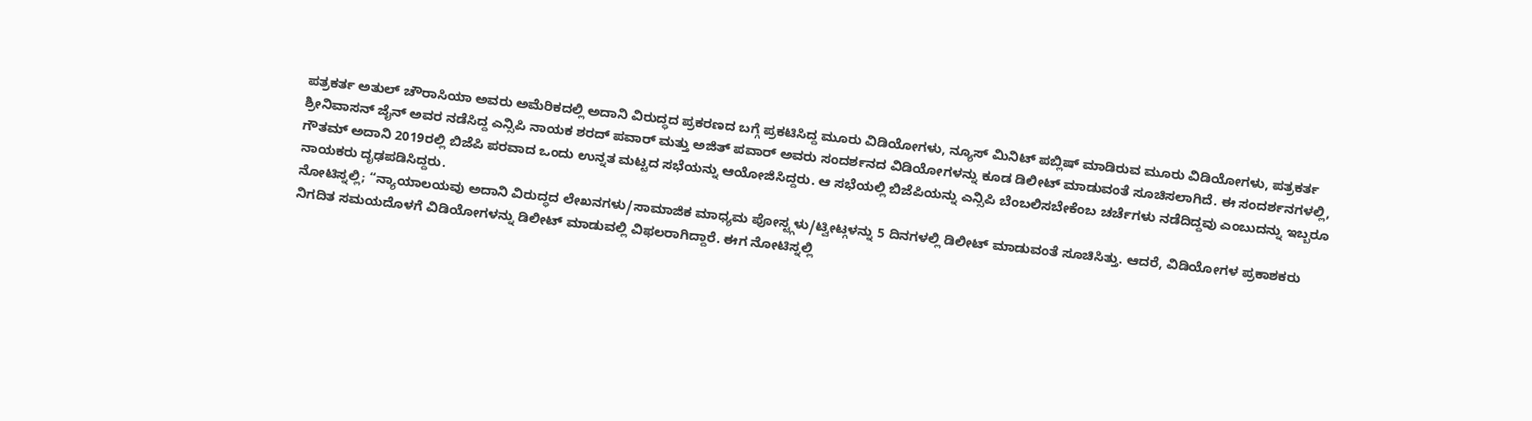ಪತ್ರಕರ್ತ ಅತುಲ್ ಚೌರಾಸಿಯಾ ಅವರು ಅಮೆರಿಕದಲ್ಲಿ ಅದಾನಿ ವಿರುದ್ಧದ ಪ್ರಕರಣದ ಬಗ್ಗೆ ಪ್ರಕಟಿಸಿದ್ದ ಮೂರು ವಿಡಿಯೋಗಳು, ನ್ಯೂಸ್ ಮಿನಿಟ್ ಪಬ್ಲಿಷ್ ಮಾಡಿರುವ ಮೂರು ವಿಡಿಯೋಗಳು, ಪತ್ರಕರ್ತ ಶ್ರೀನಿವಾಸನ್ ಜೈನ್ ಅವರ ನಡೆಸಿದ್ದ ಎನ್ಸಿಪಿ ನಾಯಕ ಶರದ್ ಪವಾರ್ ಮತ್ತು ಅಜಿತ್ ಪವಾರ್ ಅವರು ಸಂದರ್ಶನದ ವಿಡಿಯೋಗಳನ್ನು ಕೂಡ ಡಿಲೀಟ್ ಮಾಡುವಂತೆ ಸೂಚಿಸಲಾಗಿದೆ. ಈ ಸಂದರ್ಶನಗಳಲ್ಲಿ, ಗೌತಮ್ ಅದಾನಿ 2019ರಲ್ಲಿ ಬಿಜೆಪಿ ಪರವಾದ ಒಂದು ಉನ್ನತ ಮಟ್ಟದ ಸಭೆಯನ್ನು ಆಯೋಜಿಸಿದ್ದರು. ಆ ಸಭೆಯಲ್ಲಿ ಬಿಜೆಪಿಯನ್ನು ಎನ್ಸಿಪಿ ಬೆಂಬಲಿಸಬೇಕೆಂಬ ಚರ್ಚೆಗಳು ನಡೆದಿದ್ದವು ಎಂಬುದನ್ನು ಇಬ್ಬರೂ ನಾಯಕರು ದೃಢಪಡಿಸಿದ್ದರು.
ನೋಟಿಸ್ನಲ್ಲಿ; “ನ್ಯಾಯಾಲಯವು ಅದಾನಿ ವಿರುದ್ಧದ ಲೇಖನಗಳು/ಸಾಮಾಜಿಕ ಮಾಧ್ಯಮ ಪೋಸ್ಟ್ಗಳು/ಟ್ವೀಟ್ಗಳನ್ನು 5 ದಿನಗಳಲ್ಲಿ ಡಿಲೀಟ್ ಮಾಡುವಂತೆ ಸೂಚಿಸಿತ್ತು. ಆದರೆ, ವಿಡಿಯೋಗಳ ಪ್ರಕಾಶಕರು ನಿಗದಿತ ಸಮಯದೊಳಗೆ ವಿಡಿಯೋಗಳನ್ನು ಡಿಲೀಟ್ ಮಾಡುವಲ್ಲಿ ವಿಫಲರಾಗಿದ್ದಾರೆ. ಈಗ ನೋಟಿಸ್ನಲ್ಲಿ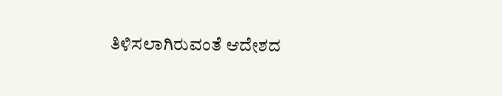ತಿಳಿಸಲಾಗಿರುವಂತೆ ಆದೇಶದ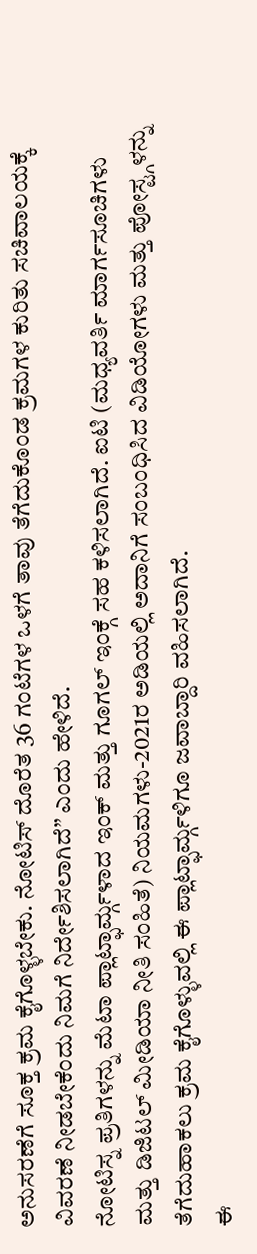ಅನುಸರಣೆಗೆ ಸೂಕ್ತ ಕ್ರಮ ಕೈಗೊಳ್ಳಬೇಕು. ನೋಟಿಸ್ ದೊರೆತ 36 ಗಂಟೆಗಳ ಒಳಗೆ ತಾವು ತೆಗೆದುಕೊಂಡ ಕ್ರಮಗಳ ಕುರಿತು ಸಚಿವಾಲಯಕ್ಕೆ ವಿವರಣೆ ನೀಡಬೇಕೆಂದು ನಿಮಗೆ ನಿರ್ದೇಶಿಸಲಾಗಿದೆ” ಎಂದು ಹೇಳಿದೆ.
ನೋಟಿಸ್ನ ಪ್ರತಿಗಳನ್ನು ಮೆಟಾ ಪ್ಲಾಟ್ಫಾರ್ಮ್ಗಳಾದ ಇಂಕ್ ಮತ್ತು ಗೂಗಲ್ ಇಂಕ್ಗೆ ಸಹ ಕಳಿಸಲಾಗಿದೆ. ಐಟಿ (ಮಧ್ಯವರ್ತಿ ಮಾರ್ಗಸೂಚಿಗಳು ಮತ್ತು ಡಿಜಿಟಲ್ ಮೀಡಿಯಾ ನೀತಿ ಸಂಹಿತೆ) ನಿಯಮಗಳು-2021ರ ಅಡಿಯಲ್ಲಿ ಅದಾನಿಗೆ ಸಂಬಂಧಿಸಿದ ವಿಡಿಯೋಗಳು ಮತ್ತು ಪೋಸ್ಟ್ಗಳನ್ನು ತೆಗೆದುಹಾಕಲು ಕ್ರಮ ಕೈಗೊಳ್ಳುವಲ್ಲಿ ಈ ಪ್ಲಾಟ್ಫಾರ್ಮ್ಗಳಿಗೂ ಜವಾಬ್ದಾರಿ ವಹಿಸಲಾಗಿದೆ.
ಈ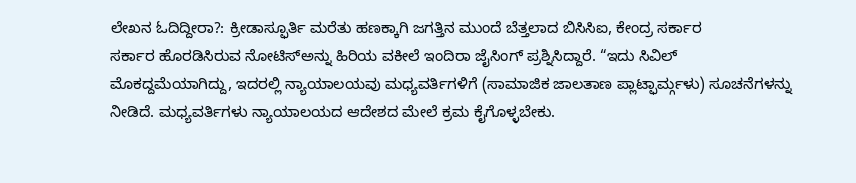ಲೇಖನ ಓದಿದ್ದೀರಾ?: ಕ್ರೀಡಾಸ್ಫೂರ್ತಿ ಮರೆತು ಹಣಕ್ಕಾಗಿ ಜಗತ್ತಿನ ಮುಂದೆ ಬೆತ್ತಲಾದ ಬಿಸಿಸಿಐ, ಕೇಂದ್ರ ಸರ್ಕಾರ
ಸರ್ಕಾರ ಹೊರಡಿಸಿರುವ ನೋಟಿಸ್ಅನ್ನು ಹಿರಿಯ ವಕೀಲೆ ಇಂದಿರಾ ಜೈಸಿಂಗ್ ಪ್ರಶ್ನಿಸಿದ್ದಾರೆ. “ಇದು ಸಿವಿಲ್ ಮೊಕದ್ದಮೆಯಾಗಿದ್ದು, ಇದರಲ್ಲಿ ನ್ಯಾಯಾಲಯವು ಮಧ್ಯವರ್ತಿಗಳಿಗೆ (ಸಾಮಾಜಿಕ ಜಾಲತಾಣ ಪ್ಲಾಟ್ಫಾರ್ಮ್ಗಳು) ಸೂಚನೆಗಳನ್ನು ನೀಡಿದೆ. ಮಧ್ಯವರ್ತಿಗಳು ನ್ಯಾಯಾಲಯದ ಆದೇಶದ ಮೇಲೆ ಕ್ರಮ ಕೈಗೊಳ್ಳಬೇಕು.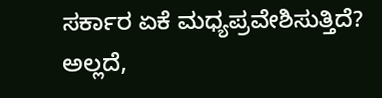ಸರ್ಕಾರ ಏಕೆ ಮಧ್ಯಪ್ರವೇಶಿಸುತ್ತಿದೆ? ಅಲ್ಲದೆ,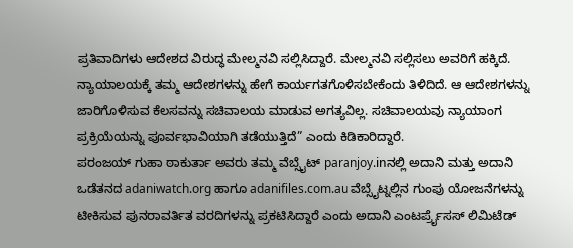ಪ್ರತಿವಾದಿಗಳು ಆದೇಶದ ವಿರುದ್ಧ ಮೇಲ್ಮನವಿ ಸಲ್ಲಿಸಿದ್ದಾರೆ. ಮೇಲ್ಮನವಿ ಸಲ್ಲಿಸಲು ಅವರಿಗೆ ಹಕ್ಕಿದೆ. ನ್ಯಾಯಾಲಯಕ್ಕೆ ತಮ್ಮ ಆದೇಶಗಳನ್ನು ಹೇಗೆ ಕಾರ್ಯಗತಗೊಳಿಸಬೇಕೆಂದು ತಿಳಿದಿದೆ. ಆ ಆದೇಶಗಳನ್ನು ಜಾರಿಗೊಳಿಸುವ ಕೆಲಸವನ್ನು ಸಚಿವಾಲಯ ಮಾಡುವ ಅಗತ್ಯವಿಲ್ಲ. ಸಚಿವಾಲಯವು ನ್ಯಾಯಾಂಗ ಪ್ರಕ್ರಿಯೆಯನ್ನು ಪೂರ್ವಭಾವಿಯಾಗಿ ತಡೆಯುತ್ತಿದೆ” ಎಂದು ಕಿಡಿಕಾರಿದ್ದಾರೆ.
ಪರಂಜಯ್ ಗುಹಾ ಠಾಕುರ್ತಾ ಅವರು ತಮ್ಮ ವೆಬ್ಸೈಟ್ paranjoy.inನಲ್ಲಿ ಅದಾನಿ ಮತ್ತು ಅದಾನಿ ಒಡೆತನದ adaniwatch.org ಹಾಗೂ adanifiles.com.au ವೆಬ್ಸೈಟ್ನಲ್ಲಿನ ಗುಂಪು ಯೋಜನೆಗಳನ್ನು ಟೀಕಿಸುವ ಪುನರಾವರ್ತಿತ ವರದಿಗಳನ್ನು ಪ್ರಕಟಿಸಿದ್ದಾರೆ ಎಂದು ಅದಾನಿ ಎಂಟರ್ಪ್ರೈಸಸ್ ಲಿಮಿಟೆಡ್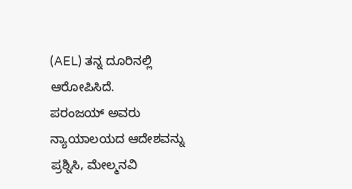(AEL) ತನ್ನ ದೂರಿನಲ್ಲಿ ಆರೋಪಿಸಿದೆ.
ಪರಂಜಯ್ ಅವರು ನ್ಯಾಯಾಲಯದ ಆದೇಶವನ್ನು ಪ್ರಶ್ನಿಸಿ, ಮೇಲ್ಮನವಿ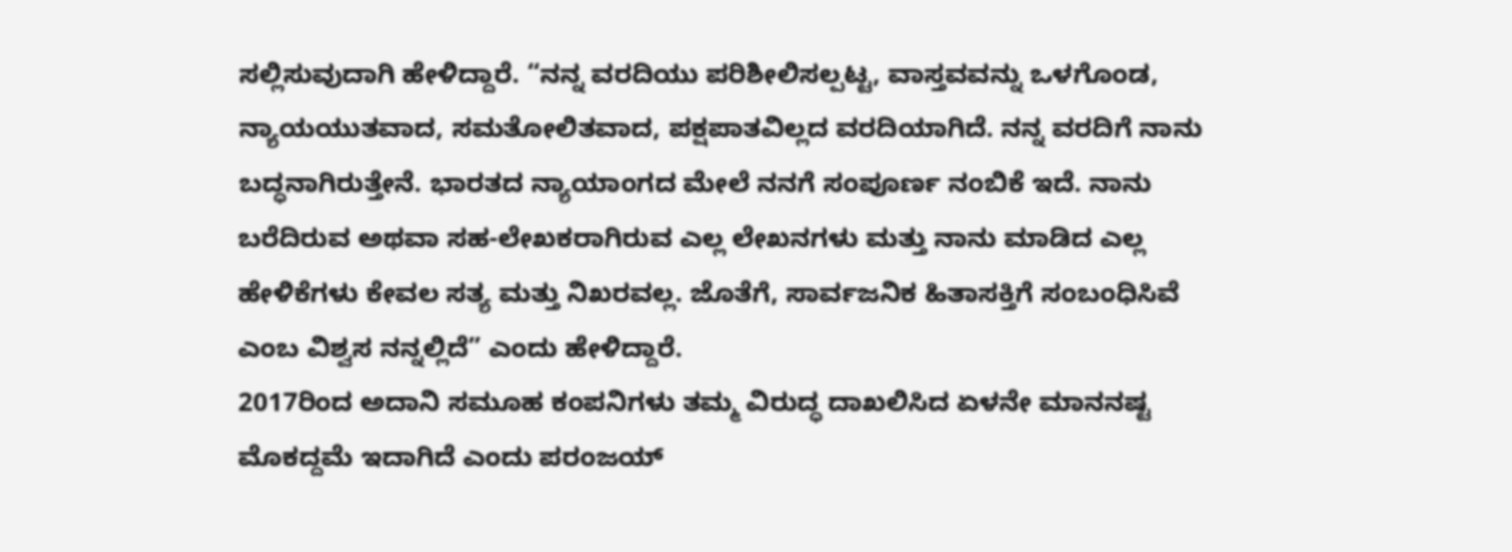ಸಲ್ಲಿಸುವುದಾಗಿ ಹೇಳಿದ್ದಾರೆ. “ನನ್ನ ವರದಿಯು ಪರಿಶೀಲಿಸಲ್ಪಟ್ಟ, ವಾಸ್ತವವನ್ನು ಒಳಗೊಂಡ, ನ್ಯಾಯಯುತವಾದ, ಸಮತೋಲಿತವಾದ, ಪಕ್ಷಪಾತವಿಲ್ಲದ ವರದಿಯಾಗಿದೆ. ನನ್ನ ವರದಿಗೆ ನಾನು ಬದ್ಧನಾಗಿರುತ್ತೇನೆ. ಭಾರತದ ನ್ಯಾಯಾಂಗದ ಮೇಲೆ ನನಗೆ ಸಂಪೂರ್ಣ ನಂಬಿಕೆ ಇದೆ. ನಾನು ಬರೆದಿರುವ ಅಥವಾ ಸಹ-ಲೇಖಕರಾಗಿರುವ ಎಲ್ಲ ಲೇಖನಗಳು ಮತ್ತು ನಾನು ಮಾಡಿದ ಎಲ್ಲ ಹೇಳಿಕೆಗಳು ಕೇವಲ ಸತ್ಯ ಮತ್ತು ನಿಖರವಲ್ಲ. ಜೊತೆಗೆ, ಸಾರ್ವಜನಿಕ ಹಿತಾಸಕ್ತಿಗೆ ಸಂಬಂಧಿಸಿವೆ ಎಂಬ ವಿಶ್ವಸ ನನ್ನಲ್ಲಿದೆ” ಎಂದು ಹೇಳಿದ್ದಾರೆ.
2017ರಿಂದ ಅದಾನಿ ಸಮೂಹ ಕಂಪನಿಗಳು ತಮ್ಮ ವಿರುದ್ಧ ದಾಖಲಿಸಿದ ಏಳನೇ ಮಾನನಷ್ಟ ಮೊಕದ್ದಮೆ ಇದಾಗಿದೆ ಎಂದು ಪರಂಜಯ್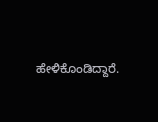ಹೇಳಿಕೊಂಡಿದ್ದಾರೆ.